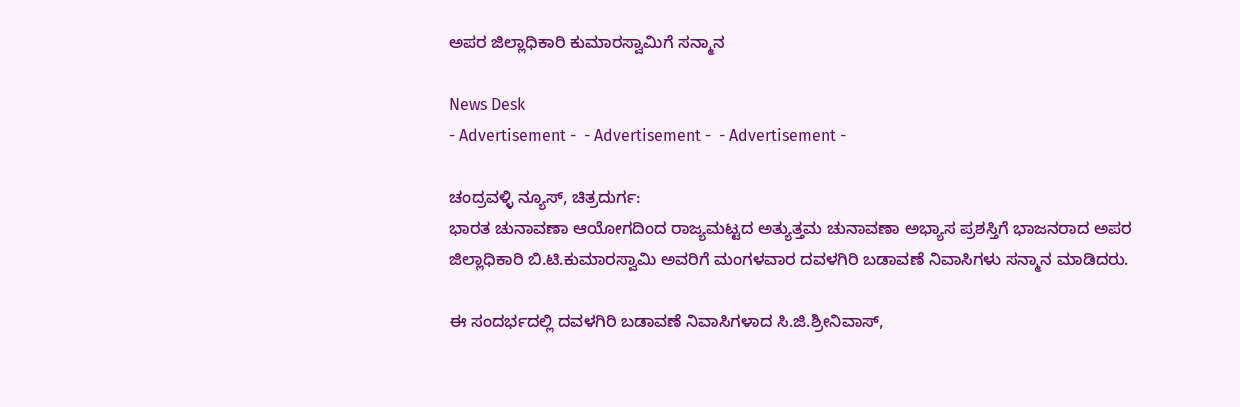ಅಪರ ಜಿಲ್ಲಾಧಿಕಾರಿ ಕುಮಾರಸ್ವಾಮಿಗೆ ಸನ್ಮಾನ

News Desk
- Advertisement -  - Advertisement -  - Advertisement -

ಚಂದ್ರವಳ್ಳಿ ನ್ಯೂಸ್, ಚಿತ್ರದುರ್ಗ:
ಭಾರತ ಚುನಾವಣಾ ಆಯೋಗದಿಂದ ರಾಜ್ಯಮಟ್ಟದ ಅತ್ಯುತ್ತಮ ಚುನಾವಣಾ ಅಭ್ಯಾಸ ಪ್ರಶಸ್ತಿಗೆ ಭಾಜನರಾದ ಅಪರ ಜಿಲ್ಲಾಧಿಕಾರಿ ಬಿ.ಟಿ.ಕುಮಾರಸ್ವಾಮಿ ಅವರಿಗೆ ಮಂಗಳವಾರ ದವಳಗಿರಿ ಬಡಾವಣೆ ನಿವಾಸಿಗಳು ಸನ್ಮಾನ ಮಾಡಿದರು.

ಈ ಸಂದರ್ಭದಲ್ಲಿ ದವಳಗಿರಿ ಬಡಾವಣೆ ನಿವಾಸಿಗಳಾದ ಸಿ.ಜಿ.ಶ್ರೀನಿವಾಸ್,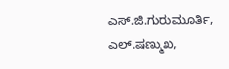ಎಸ್.ಜಿ.ಗುರುಮೂರ್ತಿ, ಎಲ್.ಷಣ್ಮುಖ,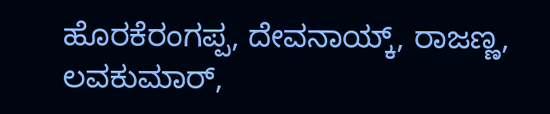ಹೊರಕೆರಂಗಪ್ಪ, ದೇವನಾಯ್ಕ್, ರಾಜಣ್ಣ, ಲವಕುಮಾರ್,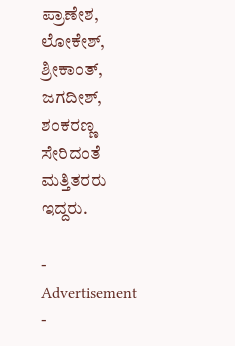ಪ್ರಾಣೇಶ, ಲೋಕೇಶ್, ಶ್ರೀಕಾಂತ್, ಜಗದೀಶ್, ಶಂಕರಣ್ಣ ಸೇರಿದಂತೆ ಮತ್ತಿತರರು ಇದ್ದರು.

- Advertisement -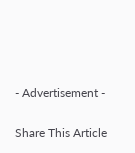- Advertisement -

Share This Article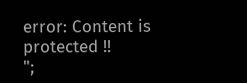error: Content is protected !!
";